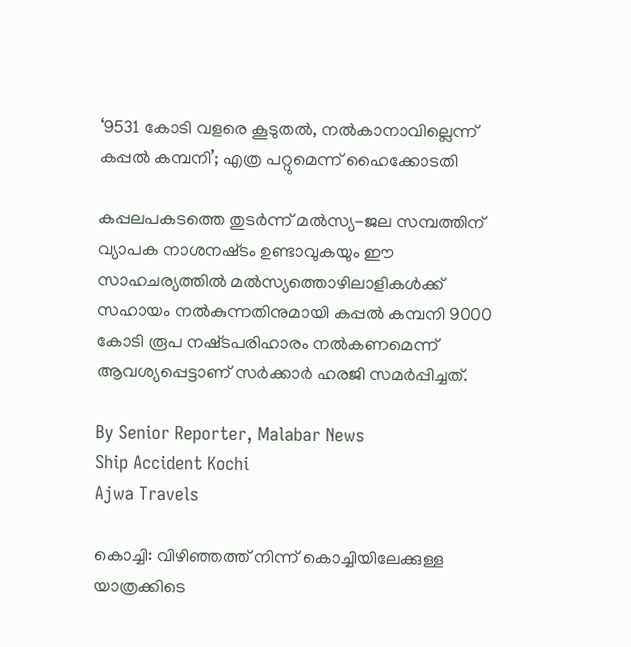‘9531 കോടി വളരെ കൂടുതൽ, നൽകാനാവില്ലെന്ന് കപ്പൽ കമ്പനി’; എത്ര പറ്റുമെന്ന് ഹൈക്കോടതി

കപ്പലപകടത്തെ തുടർന്ന് മൽസ്യ-ജല സമ്പത്തിന് വ്യാപക നാശനഷ്‌ടം ഉണ്ടാവുകയും ഈ സാഹചര്യത്തിൽ മൽസ്യത്തൊഴിലാളികൾക്ക് സഹായം നൽകുന്നതിനുമായി കപ്പൽ കമ്പനി 9000 കോടി രൂപ നഷ്‌ടപരിഹാരം നൽകണമെന്ന് ആവശ്യപ്പെട്ടാണ് സർക്കാർ ഹരജി സമർപ്പിച്ചത്.

By Senior Reporter, Malabar News
Ship Accident Kochi
Ajwa Travels

കൊച്ചി: വിഴിഞ്ഞത്ത് നിന്ന് കൊച്ചിയിലേക്കുള്ള യാത്രക്കിടെ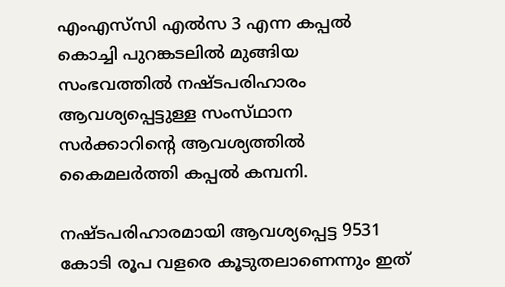എംഎസ്‌സി എൽസ 3 എന്ന കപ്പൽ കൊച്ചി പുറങ്കടലിൽ മുങ്ങിയ സംഭവത്തിൽ നഷ്‌ടപരിഹാരം ആവശ്യപ്പെട്ടുള്ള സംസ്‌ഥാന സർക്കാറിന്റെ ആവശ്യത്തിൽ കൈമലർത്തി കപ്പൽ കമ്പനി.

നഷ്‌ടപരിഹാരമായി ആവശ്യപ്പെട്ട 9531 കോടി രൂപ വളരെ കൂടുതലാണെന്നും ഇത്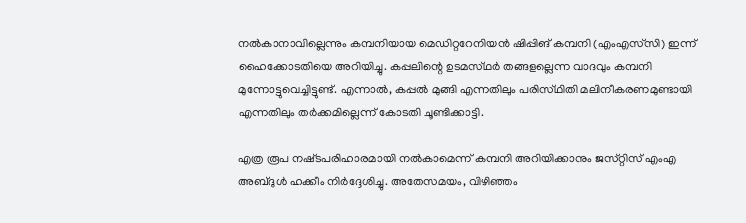നൽകാനാവില്ലെന്നും കമ്പനിയായ മെഡിറ്ററേനിയൻ ഷിപ്പിങ് കമ്പനി (എംഎസ്‌സി) ഇന്ന് ഹൈക്കോടതിയെ അറിയിച്ചു. കപ്പലിന്റെ ഉടമസ്‌ഥർ തങ്ങളല്ലെന്ന വാദവും കമ്പനി മുന്നോട്ടുവെച്ചിട്ടുണ്ട്. എന്നാൽ, കപ്പൽ മുങ്ങി എന്നതിലും പരിസ്‌ഥിതി മലിനീകരണമുണ്ടായി എന്നതിലും തർക്കമില്ലെന്ന് കോടതി ചൂണ്ടിക്കാട്ടി.

എത്ര രൂപ നഷ്‌ടപരിഹാരമായി നൽകാമെന്ന് കമ്പനി അറിയിക്കാനും ജസ്‌റ്റിസ്‌ എംഎ അബ്‌ദുൾ ഹക്കീം നിർദ്ദേശിച്ചു. അതേസമയം, വിഴിഞ്ഞം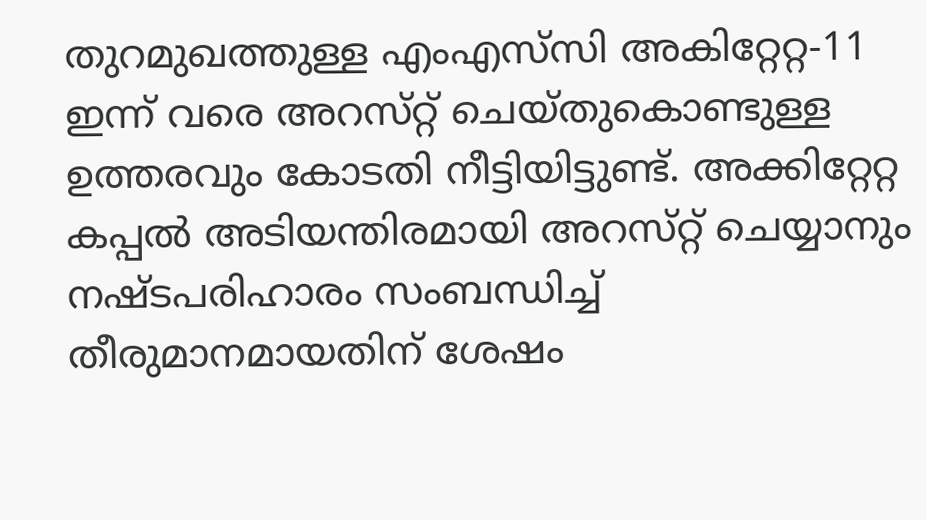തുറമുഖത്തുള്ള എംഎസ്‌സി അകിറ്റേറ്റ-11 ഇന്ന് വരെ അറസ്‌റ്റ് ചെയ്‌തുകൊണ്ടുള്ള ഉത്തരവും കോടതി നീട്ടിയിട്ടുണ്ട്. അക്കിറ്റേറ്റ കപ്പൽ അടിയന്തിരമായി അറസ്‌റ്റ് ചെയ്യാനും നഷ്‌ടപരിഹാരം സംബന്ധിച്ച് തീരുമാനമായതിന് ശേഷം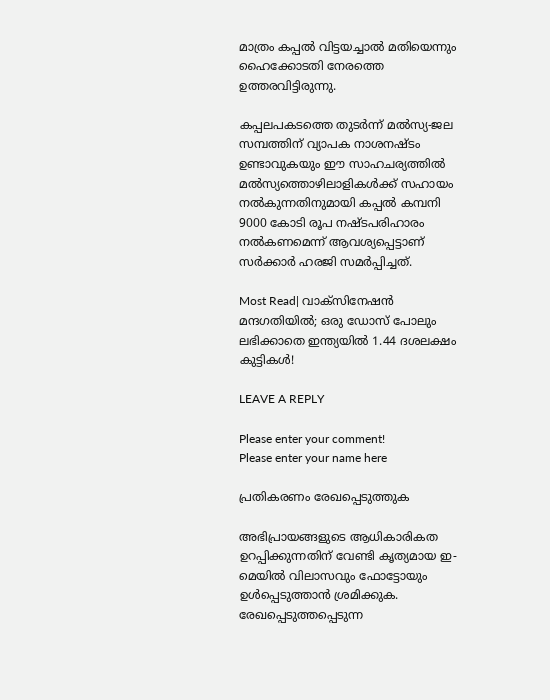മാത്രം കപ്പൽ വിട്ടയച്ചാൽ മതിയെന്നും ഹൈക്കോടതി നേരത്തെ ഉത്തരവിട്ടിരുന്നു.

കപ്പലപകടത്തെ തുടർന്ന് മൽസ്യ-ജല സമ്പത്തിന് വ്യാപക നാശനഷ്‌ടം ഉണ്ടാവുകയും ഈ സാഹചര്യത്തിൽ മൽസ്യത്തൊഴിലാളികൾക്ക് സഹായം നൽകുന്നതിനുമായി കപ്പൽ കമ്പനി 9000 കോടി രൂപ നഷ്‌ടപരിഹാരം നൽകണമെന്ന് ആവശ്യപ്പെട്ടാണ് സർക്കാർ ഹരജി സമർപ്പിച്ചത്.

Most Read| വാക്‌സിനേഷൻ മന്ദഗതിയിൽ; ഒരു ഡോസ് പോലും ലഭിക്കാതെ ഇന്ത്യയിൽ 1.44 ദശലക്ഷം കുട്ടികൾ!

LEAVE A REPLY

Please enter your comment!
Please enter your name here

പ്രതികരണം രേഖപ്പെടുത്തുക

അഭിപ്രായങ്ങളുടെ ആധികാരികത ഉറപ്പിക്കുന്നതിന് വേണ്ടി കൃത്യമായ ഇ-മെയിൽ വിലാസവും ഫോട്ടോയും ഉൾപ്പെടുത്താൻ ശ്രമിക്കുക. രേഖപ്പെടുത്തപ്പെടുന്ന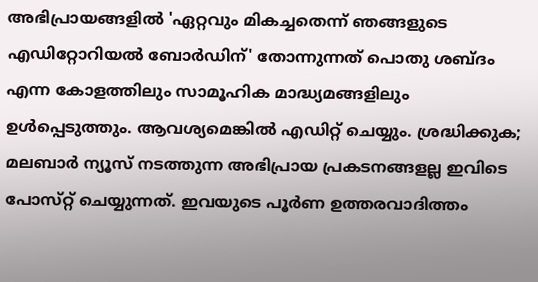അഭിപ്രായങ്ങളിൽ 'ഏറ്റവും മികച്ചതെന്ന് ഞങ്ങളുടെ എഡിറ്റോറിയൽ ബോർഡിന്' തോന്നുന്നത് പൊതു ശബ്‌ദം എന്ന കോളത്തിലും സാമൂഹിക മാദ്ധ്യമങ്ങളിലും ഉൾപ്പെടുത്തും. ആവശ്യമെങ്കിൽ എഡിറ്റ് ചെയ്യും. ശ്രദ്ധിക്കുക; മലബാർ ന്യൂസ് നടത്തുന്ന അഭിപ്രായ പ്രകടനങ്ങളല്ല ഇവിടെ പോസ്‌റ്റ് ചെയ്യുന്നത്. ഇവയുടെ പൂർണ ഉത്തരവാദിത്തം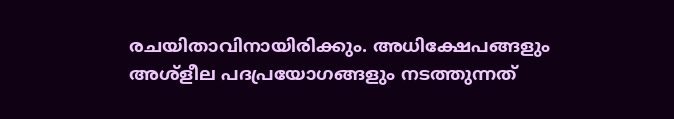രചയിതാവിനായിരിക്കും. അധിക്ഷേപങ്ങളും അശ്‌ളീല പദപ്രയോഗങ്ങളും നടത്തുന്നത്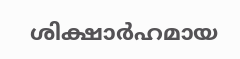ശിക്ഷാർഹമായ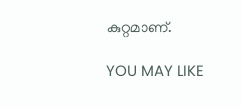കുറ്റമാണ്.

YOU MAY LIKE